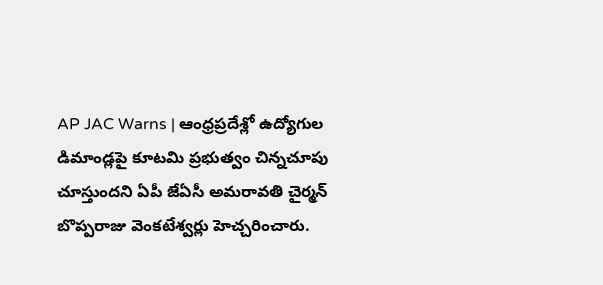AP JAC Warns | ఆంధ్రప్రదేశ్లో ఉద్యోగుల డిమాండ్లపై కూటమి ప్రభుత్వం చిన్నచూపు చూస్తుందని ఏపీ జేఏసీ అమరావతి చైర్మన్ బొప్పరాజు వెంకటేశ్వర్లు హెచ్చరించారు.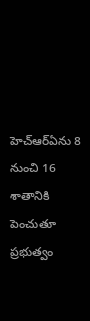హెచ్ఆర్ఏను 8 నుంచి 16 శాతానికి పెంచుతూ ప్రభుత్వం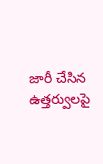జారీ చేసిన ఉత్తర్వులపై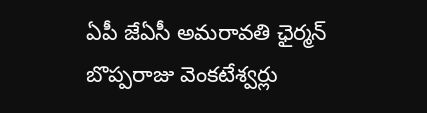ఏపీ జేఏసీ అమరావతి ఛైర్మన్ బొప్పరాజు వెంకటేశ్వర్లు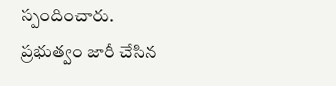స్పందించారు. ప్రభుత్వం జారీ చేసిన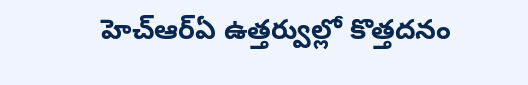హెచ్ఆర్ఏ ఉత్తర్వుల్లో కొత్తదనం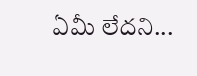ఏమీ లేదని...